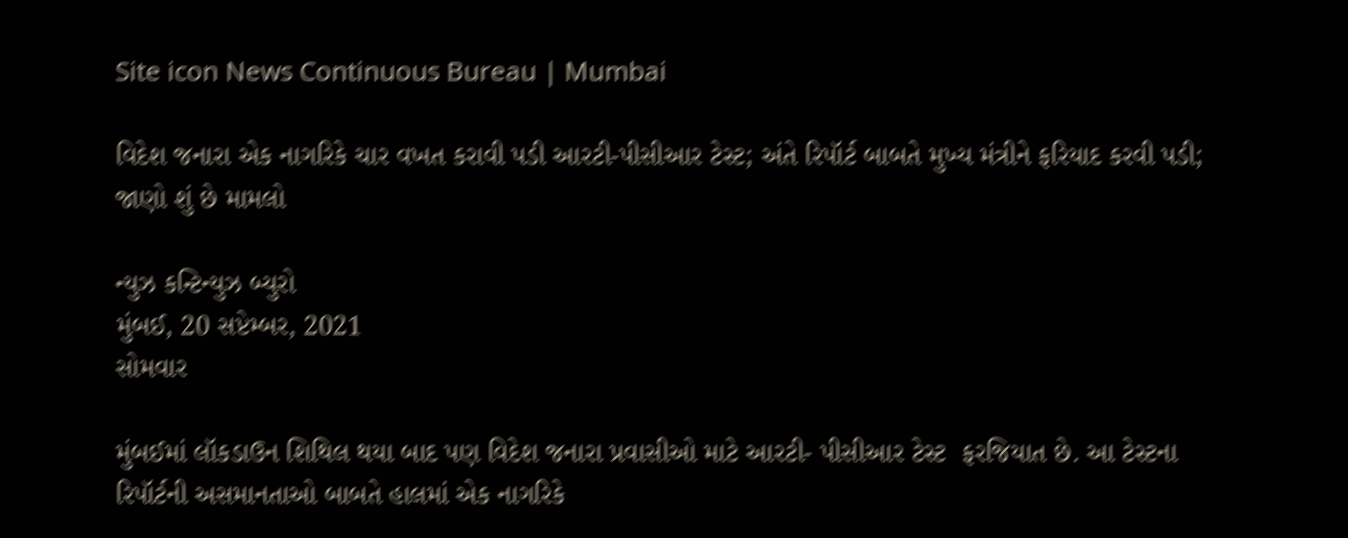Site icon News Continuous Bureau | Mumbai

વિદેશ જનારા એક નાગરિકે ચાર વખત કરાવી પડી આરટી-પીસીઆર ટેસ્ટ; અંતે રિપૉર્ટ બાબતે મુખ્ય મંત્રીને ફરિયાદ કરવી પડી; જાણો શું છે મામલો

ન્યુઝ કન્ટિન્યુઝ બ્યુરો
મુંબઈ, 20 સપ્ટેમ્બર, 2021
સોમવાર

મુંબઈમાં લૉકડાઉન શિથિલ થયા બાદ પણ વિદેશ જનારા પ્રવાસીઓ માટે આરટી- પીસીઆર ટેસ્ટ  ફરજિયાત છે. આ ટેસ્ટના રિપૉર્ટની અસમાનતાઓ બાબતે હાલમાં એક નાગરિકે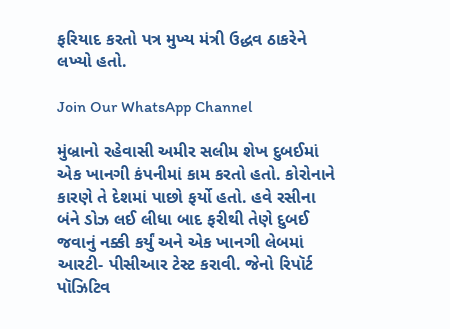ફરિયાદ કરતો પત્ર મુખ્ય મંત્રી ઉદ્ધવ ઠાકરેને લખ્યો હતો.

Join Our WhatsApp Channel

મુંબ્રાનો રહેવાસી અમીર સલીમ શેખ દુબઈમાં એક ખાનગી કંપનીમાં કામ કરતો હતો. કોરોનાને કારણે તે દેશમાં પાછો ફર્યો હતો. હવે રસીના બંને ડોઝ લઈ લીધા બાદ ફરીથી તેણે દુબઈ જવાનું નક્કી કર્યું અને એક ખાનગી લેબમાં આરટી- પીસીઆર ટેસ્ટ કરાવી. જેનો રિપૉર્ટ પૉઝિટિવ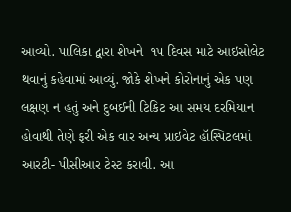આવ્યો. પાલિકા દ્વારા શેખને  ૧૫ દિવસ માટે આઇસોલેટ થવાનું કહેવામાં આવ્યું. જોકે શેખને કોરોનાનું એક પણ લક્ષણ ન હતું અને દુબઈની ટિકિટ આ સમય દરમિયાન હોવાથી તેણે ફરી એક વાર અન્ય પ્રાઇવેટ હૉસ્પિટલમાં આરટી- પીસીઆર ટેસ્ટ કરાવી. આ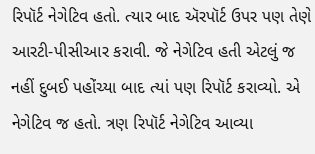રિપૉર્ટ નેગેટિવ હતો. ત્યાર બાદ ઍરપૉર્ટ ઉપર પણ તેણે આરટી-પીસીઆર કરાવી. જે નેગેટિવ હતી એટલું જ નહીં દુબઈ પહોંચ્યા બાદ ત્યાં પણ રિપૉર્ટ કરાવ્યો. એ નેગેટિવ જ હતો. ત્રણ રિપૉર્ટ નેગેટિવ આવ્યા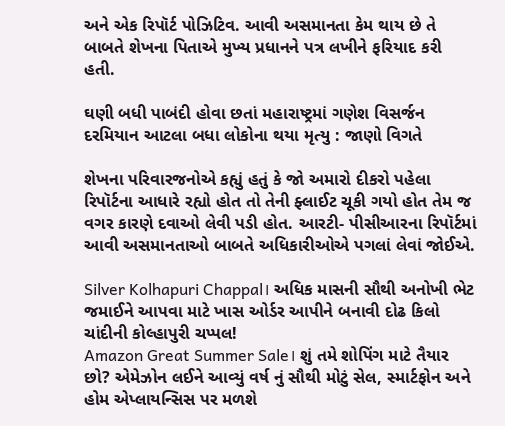અને એક રિપૉર્ટ પોઝિટિવ. આવી અસમાનતા કેમ થાય છે તે બાબતે શેખના પિતાએ મુખ્ય પ્રધાનને પત્ર લખીને ફરિયાદ કરી હતી.

ઘણી બધી પાબંદી હોવા છતાં મહારાષ્ટ્રમાં ગણેશ વિસર્જન દરમિયાન આટલા બધા લોકોના થયા મૃત્યુ : જાણો વિગતે

શેખના પરિવારજનોએ કહ્યું હતું કે જો અમારો દીકરો પહેલા રિપૉર્ટના આધારે રહ્યો હોત તો તેની ફ્લાઈટ ચૂકી ગયો હોત તેમ જ વગર કારણે દવાઓ લેવી પડી હોત. આરટી- પીસીઆરના રિપૉર્ટમાં આવી અસમાનતાઓ બાબતે અધિકારીઓએ પગલાં લેવાં જોઈએ.

Silver Kolhapuri Chappal। અધિક માસની સૌથી અનોખી ભેટ જમાઈને આપવા માટે ખાસ ઓર્ડર આપીને બનાવી દોઢ કિલો ચાંદીની કોલ્હાપુરી ચપ્પલ!
Amazon Great Summer Sale। શું તમે શોપિંગ માટે તૈયાર છો? એમેઝોન લઈને આવ્યું વર્ષ નું સૌથી મોટું સેલ, સ્માર્ટફોન અને હોમ એપ્લાયન્સિસ પર મળશે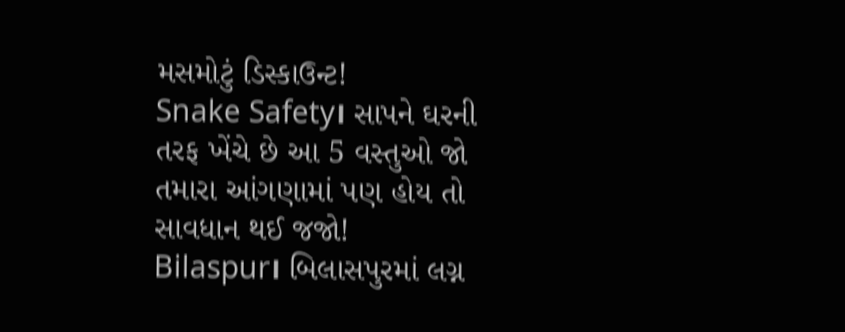મસમોટું ડિસ્કાઉન્ટ!
Snake Safety। સાપને ઘરની તરફ ખેંચે છે આ 5 વસ્તુઓ જો તમારા આંગણામાં પણ હોય તો સાવધાન થઈ જજો!
Bilaspur। બિલાસપુરમાં લગ્ન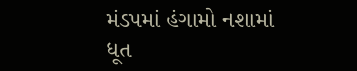મંડપમાં હંગામો નશામાં ધૂત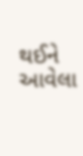થઈને આવેલા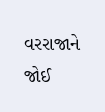વરરાજાને જોઈ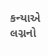કન્યાએ લગ્નનો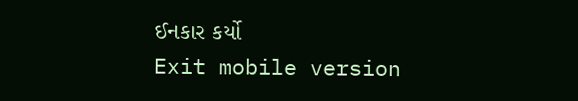ઈનકાર કર્યો
Exit mobile version